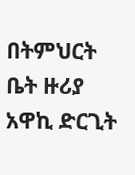በትምህርት ቤት ዙሪያ አዋኪ ድርጊት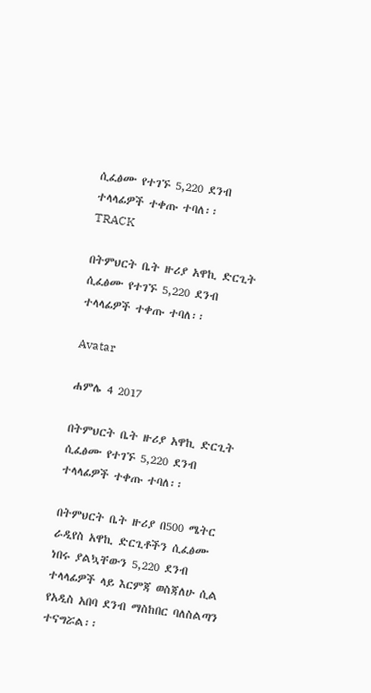ሲፈፅሙ የተገኙ 5,220 ደንብ ተላላፊዎች ተቀጡ ተባለ፡፡
TRACK

በትምህርት ቤት ዙሪያ አዋኪ ድርጊት ሲፈፅሙ የተገኙ 5,220 ደንብ ተላላፊዎች ተቀጡ ተባለ፡፡

Avatar

ሐምሌ 4 2017

በትምህርት ቤት ዙሪያ አዋኪ ድርጊት ሲፈፅሙ የተገኙ 5,220 ደንብ ተላላፊዎች ተቀጡ ተባለ፡፡

በትምህርት ቤት ዙሪያ በ500 ሜትር ራዲየስ አዋኪ ድርጊቶችን ሲፈፅሙ ነበሩ ያልኳቸውን 5,220 ደንብ ተላላፊዎች ላይ እርምጃ ወስጃለሁ ሲል የአዲስ አበባ ደንብ ማስከበር ባለስልጣን ተናግሯል፡፡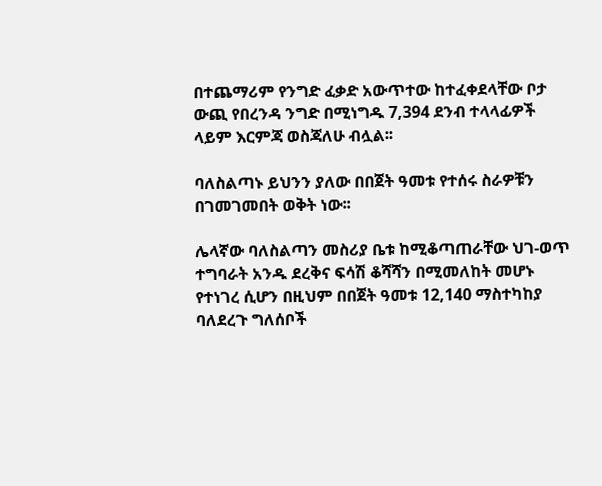በተጨማሪም የንግድ ፈቃድ አውጥተው ከተፈቀደላቸው ቦታ ውጪ የበረንዳ ንግድ በሚነግዱ 7,394 ደንብ ተላላፊዎች ላይም እርምጃ ወስጃለሁ ብሏል፡፡

ባለስልጣኑ ይህንን ያለው በበጀት ዓመቱ የተሰሩ ስራዎቹን በገመገመበት ወቅት ነው፡፡

ሌላኛው ባለስልጣን መስሪያ ቤቱ ከሚቆጣጠራቸው ህገ-ወጥ ተግባራት አንዱ ደረቅና ፍሳሽ ቆሻሻን በሚመለከት መሆኑ የተነገረ ሲሆን በዚህም በበጀት ዓመቱ 12,140 ማስተካከያ ባለደረጉ ግለሰቦች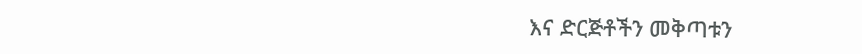እና ድርጅቶችን መቅጣቱን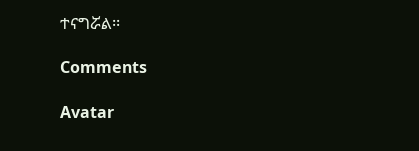ተናግሯል፡፡

Comments

Avatar